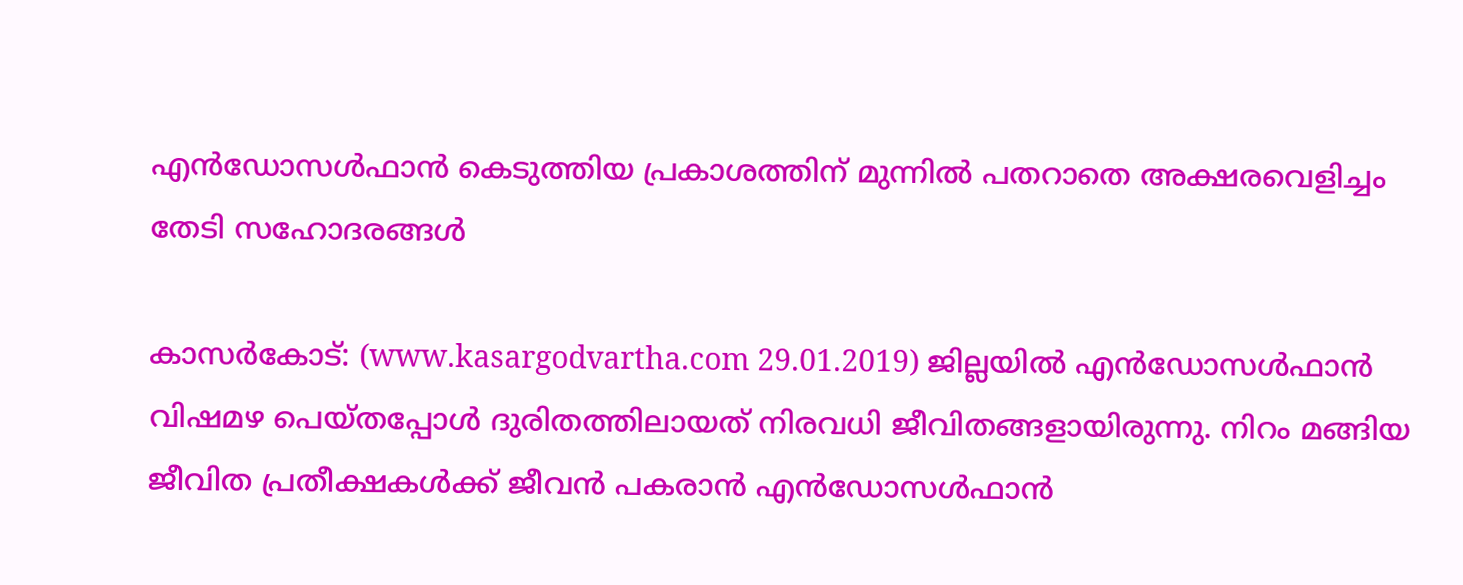എന്‍ഡോസള്‍ഫാന്‍ കെടുത്തിയ പ്രകാശത്തിന് മുന്നില്‍ പതറാതെ അക്ഷരവെളിച്ചം തേടി സഹോദരങ്ങള്‍

കാസര്‍കോട്: (www.kasargodvartha.com 29.01.2019) ജില്ലയില്‍ എന്‍ഡോസള്‍ഫാന്‍ വിഷമഴ പെയ്തപ്പോള്‍ ദുരിതത്തിലായത് നിരവധി ജീവിതങ്ങളായിരുന്നു. നിറം മങ്ങിയ ജീവിത പ്രതീക്ഷകള്‍ക്ക് ജീവന്‍ പകരാന്‍ എന്‍ഡോസള്‍ഫാന്‍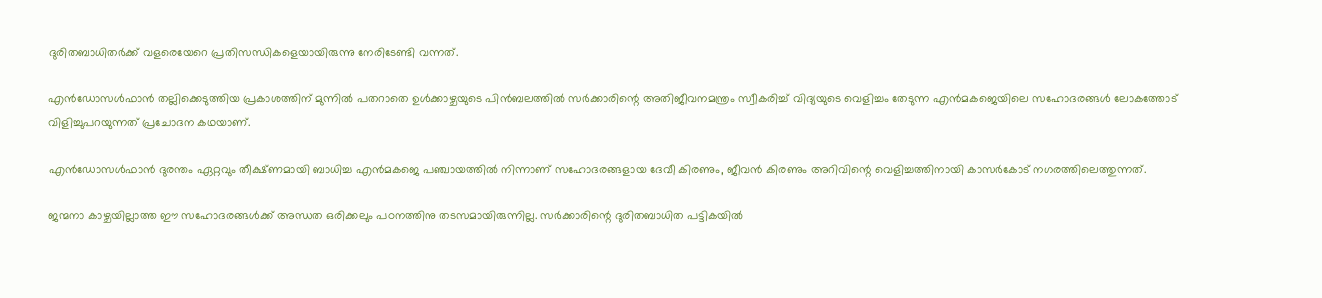ദുരിതബാധിതര്‍ക്ക് വളരെയേറെ പ്രതിസന്ധികളെയായിരുന്നു നേരിടേണ്ടി വന്നത്.

എന്‍ഡോസള്‍ഫാന്‍ തല്ലിക്കെടുത്തിയ പ്രകാശത്തിന് മുന്നില്‍ പതറാതെ ഉള്‍ക്കാഴ്ചയുടെ പിന്‍ബലത്തില്‍ സര്‍ക്കാരിന്റെ അതിജീവനമന്ത്രം സ്വീകരിച്ച് വിദ്യയുടെ വെളിച്ചം തേടുന്ന എന്‍മകജെയിലെ സഹോദരങ്ങള്‍ ലോകത്തോട് വിളിച്ചുപറയുന്നത് പ്രചോദന കഥയാണ്.

എന്‍ഡോസള്‍ഫാന്‍ ദുരന്തം ഏറ്റവും തീക്ഷ്ണമായി ബാധിച്ച എന്‍മകജെ പഞ്ചായത്തില്‍ നിന്നാണ് സഹോദരങ്ങളായ ദേവീ കിരണും, ജീവന്‍ കിരണും അറിവിന്റെ വെളിച്ചത്തിനായി കാസര്‍കോട് നഗരത്തിലെത്തുന്നത്.

ജന്മനാ കാഴ്ചയില്ലാത്ത ഈ സഹോദരങ്ങള്‍ക്ക് അന്ധത ഒരിക്കലും പഠനത്തിനു തടസമായിരുന്നില്ല. സര്‍ക്കാരിന്റെ ദുരിതബാധിത പട്ടികയില്‍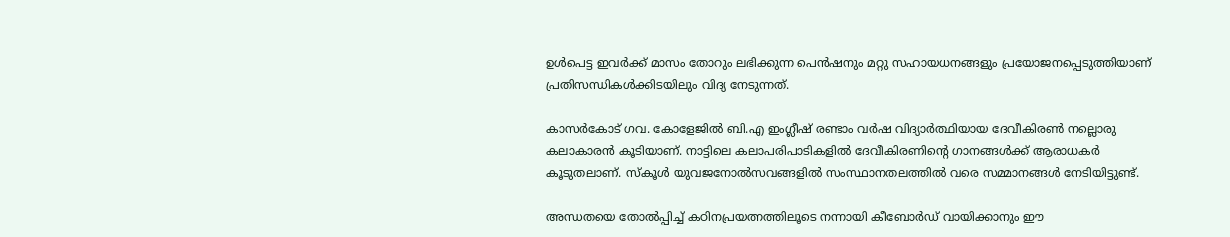ഉള്‍പെട്ട ഇവര്‍ക്ക് മാസം തോറും ലഭിക്കുന്ന പെന്‍ഷനും മറ്റു സഹായധനങ്ങളും പ്രയോജനപ്പെടുത്തിയാണ് പ്രതിസന്ധികള്‍ക്കിടയിലും വിദ്യ നേടുന്നത്.

കാസര്‍കോട് ഗവ. കോളേജില്‍ ബി.എ ഇംഗ്ലീഷ് രണ്ടാം വര്‍ഷ വിദ്യാര്‍ത്ഥിയായ ദേവീകിരണ്‍ നല്ലൊരു കലാകാരന്‍ കൂടിയാണ്. നാട്ടിലെ കലാപരിപാടികളില്‍ ദേവീകിരണിന്റെ ഗാനങ്ങള്‍ക്ക് ആരാധകര്‍ കൂടുതലാണ്. സ്‌കൂള്‍ യുവജനോല്‍സവങ്ങളില്‍ സംസ്ഥാനതലത്തില്‍ വരെ സമ്മാനങ്ങള്‍ നേടിയിട്ടുണ്ട്.

അന്ധതയെ തോല്‍പ്പിച്ച് കഠിനപ്രയത്നത്തിലൂടെ നന്നായി കീബോര്‍ഡ് വായിക്കാനും ഈ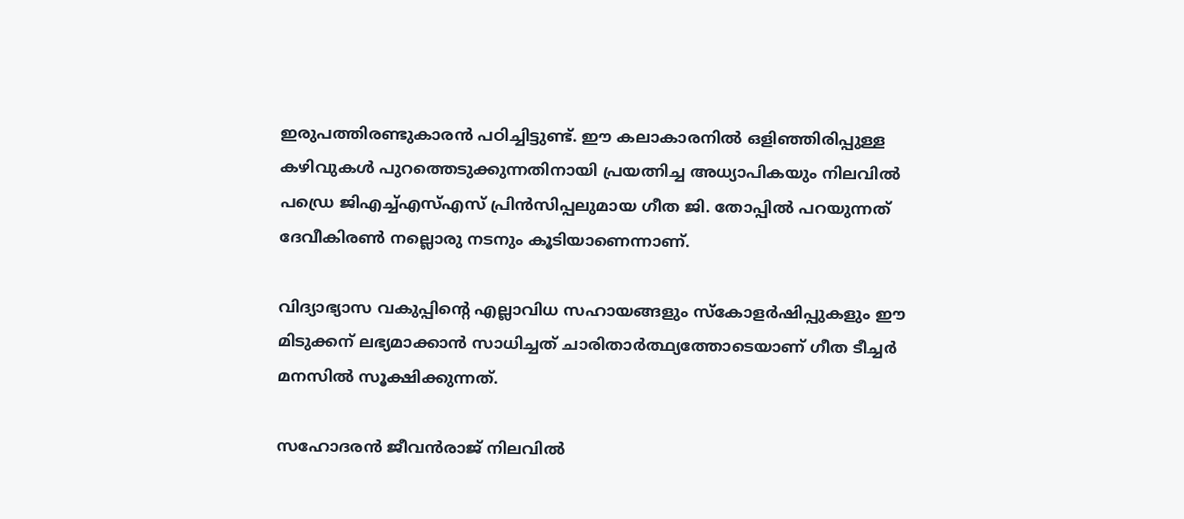ഇരുപത്തിരണ്ടുകാരന്‍ പഠിച്ചിട്ടുണ്ട്. ഈ കലാകാരനില്‍ ഒളിഞ്ഞിരിപ്പുള്ള കഴിവുകള്‍ പുറത്തെടുക്കുന്നതിനായി പ്രയത്നിച്ച അധ്യാപികയും നിലവില്‍ പഡ്രെ ജിഎച്ച്എസ്എസ് പ്രിന്‍സിപ്പലുമായ ഗീത ജി. തോപ്പില്‍ പറയുന്നത് ദേവീകിരണ്‍ നല്ലൊരു നടനും കൂടിയാണെന്നാണ്.

വിദ്യാഭ്യാസ വകുപ്പിന്റെ എല്ലാവിധ സഹായങ്ങളും സ്‌കോളര്‍ഷിപ്പുകളും ഈ മിടുക്കന് ലഭ്യമാക്കാന്‍ സാധിച്ചത് ചാരിതാര്‍ത്ഥ്യത്തോടെയാണ് ഗീത ടീച്ചര്‍ മനസില്‍ സൂക്ഷിക്കുന്നത്.

സഹോദരന്‍ ജീവന്‍രാജ് നിലവില്‍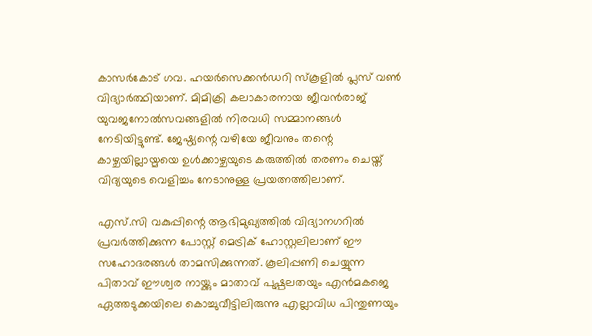കാസര്‍കോട് ഗവ. ഹയര്‍സെക്കന്‍ഡറി സ്‌കൂളില്‍ പ്ലസ് വണ്‍ വിദ്യാര്‍ത്ഥിയാണ്. മിമിക്രി കലാകാരനായ ജീവന്‍രാജ് യുവജനോല്‍സവങ്ങളില്‍ നിരവധി സമ്മാനങ്ങള്‍ നേടിയിട്ടുണ്ട്. ജേഷ്ഠ്യന്റെ വഴിയേ ജീവനും തന്റെ കാഴ്ചയില്ലായ്മയെ ഉള്‍ക്കാഴ്ചയുടെ കരുത്തില്‍ തരണം ചെയ്ത് വിദ്യയുടെ വെളിച്ചം നേടാനുള്ള പ്രയത്നത്തിലാണ്.

എസ്.സി വകുപ്പിന്റെ ആഭിമുഖ്യത്തില്‍ വിദ്യാനഗറില്‍ പ്രവര്‍ത്തിക്കുന്ന പോസ്റ്റ് മെട്രിക് ഹോസ്റ്റലിലാണ് ഈ സഹോദരങ്ങള്‍ താമസിക്കുന്നത്. കൂലിപ്പണി ചെയ്യുന്ന പിതാവ് ഈശ്വര നായ്ക്കും മാതാവ് പുഷ്പലതയും എന്‍മകജെ ഏത്തടുക്കയിലെ കൊച്ചുവീട്ടിലിരുന്നു എല്ലാവിധ പിന്തുണയും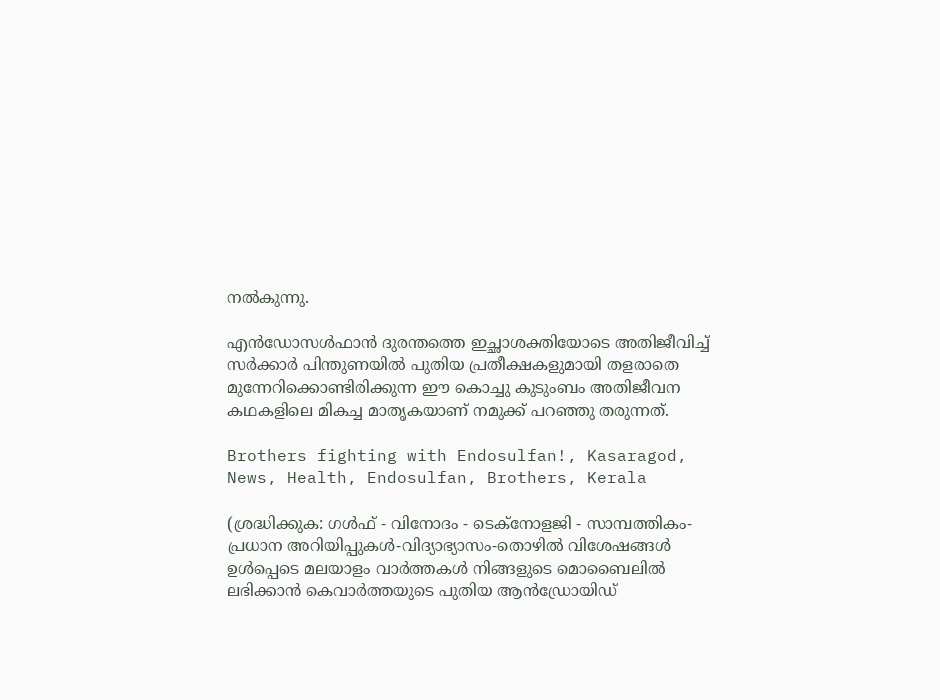നല്‍കുന്നു.

എന്‍ഡോസള്‍ഫാന്‍ ദുരന്തത്തെ ഇച്ഛാശക്തിയോടെ അതിജീവിച്ച് സര്‍ക്കാര്‍ പിന്തുണയില്‍ പുതിയ പ്രതീക്ഷകളുമായി തളരാതെ മുന്നേറിക്കൊണ്ടിരിക്കുന്ന ഈ കൊച്ചു കുടുംബം അതിജീവന കഥകളിലെ മികച്ച മാതൃകയാണ് നമുക്ക് പറഞ്ഞു തരുന്നത്.

Brothers fighting with Endosulfan!, Kasaragod, News, Health, Endosulfan, Brothers, Kerala

(ശ്രദ്ധിക്കുക: ഗൾഫ് - വിനോദം - ടെക്നോളജി - സാമ്പത്തികം- പ്രധാന അറിയിപ്പുകൾ-വിദ്യാഭ്യാസം-തൊഴിൽ വിശേഷങ്ങൾ ഉൾപ്പെടെ മലയാളം വാർത്തകൾ നിങ്ങളുടെ മൊബൈലിൽ ലഭിക്കാൻ കെവാർത്തയുടെ പുതിയ ആൻഡ്രോയിഡ്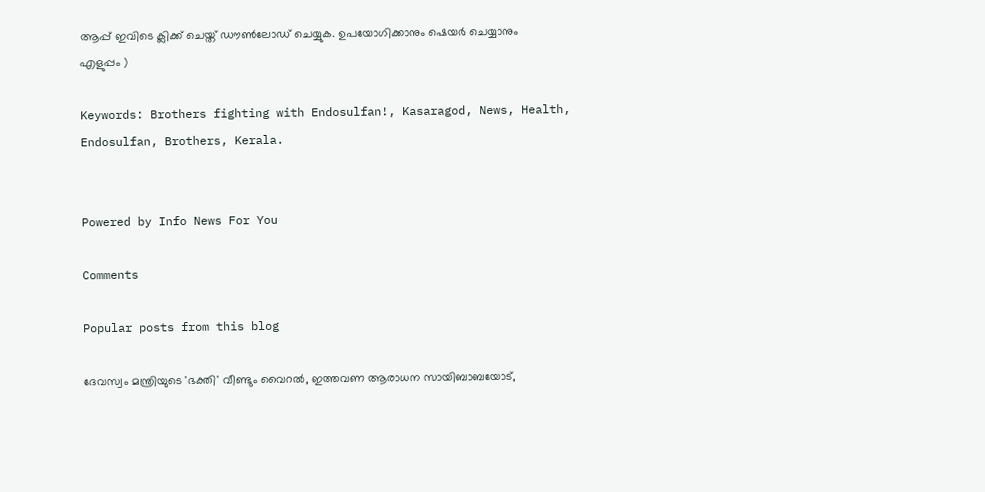ആപ്പ് ഇവിടെ ക്ലിക്ക് ചെയ്ത് ഡൗൺലോഡ് ചെയ്യുക. ഉപയോഗിക്കാനും ഷെയർ ചെയ്യാനും എളുപ്പം )

Keywords: Brothers fighting with Endosulfan!, Kasaragod, News, Health, Endosulfan, Brothers, Kerala.


Powered by Info News For You

Comments

Popular posts from this blog

ദേവസ്വം മന്ത്രിയുടെ 'ഭക്തി' വീണ്ടും വൈറല്‍, ഇത്തവണ ആരാധന സായിബാബയോട്,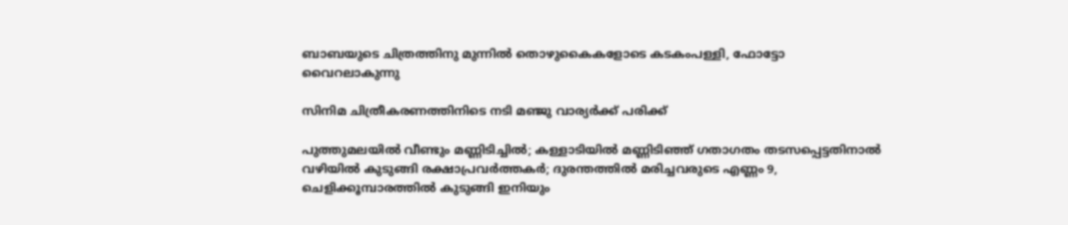ബാബയുടെ ചിത്രത്തിനു മുന്നില്‍ തൊഴുകൈകളോടെ കടകംപള്ളി, ഫോട്ടോ വൈറലാകുന്നു

സിനിമ ചിത്രീകരണത്തിനിടെ നടി മഞ്ജു വാര്യര്‍ക്ക് പരിക്ക്

പുത്തുമലയില്‍ വീണ്ടും മണ്ണിടിച്ചില്‍; കള്ളാടിയില്‍ മണ്ണിടിഞ്ഞ് ഗതാഗതം തടസപ്പെട്ടതിനാല്‍ വഴിയില്‍ കുടുങ്ങി രക്ഷാപ്രവര്‍ത്തകര്‍; ദുരന്തത്തില്‍ മരിച്ചവരുടെ എണ്ണം 9, ചെളിക്കൂമ്പാരത്തില്‍ കുടുങ്ങി ഇനിയും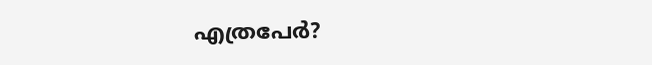എത്രപേര്‍?